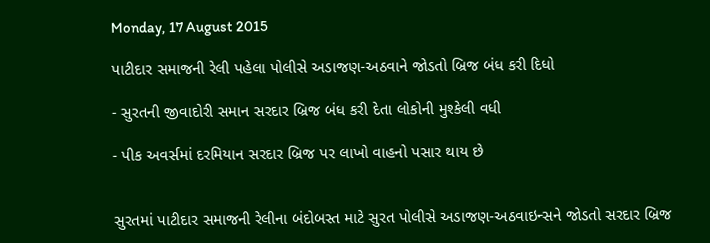Monday, 17 August 2015

પાટીદાર સમાજની રેલી પહેલા પોલીસે અડાજણ-અઠવાને જોડતો બ્રિજ બંધ કરી દિધો

- સુરતની જીવાદોરી સમાન સરદાર બ્રિજ બંધ કરી દેતા લોકોની મુશ્કેલી વધી

- પીક અવર્સમાં દરમિયાન સરદાર બ્રિજ પર લાખો વાહનો પસાર થાય છે


સુરતમાં પાટીદાર સમાજની રેલીના બંદોબસ્ત માટે સુરત પોલીસે અડાજણ-અઠવાઇન્સને જોડતો સરદાર બ્રિજ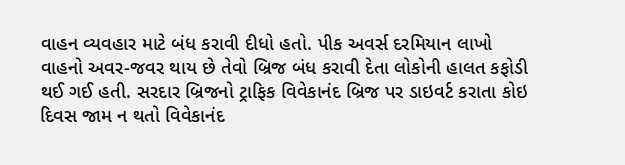વાહન વ્યવહાર માટે બંધ કરાવી દીધો હતો. પીક અવર્સ દરમિયાન લાખો વાહનો અવર-જવર થાય છે તેવો બ્રિજ બંધ કરાવી દેતા લોકોની હાલત કફોડી થઈ ગઈ હતી. સરદાર બ્રિજનો ટ્રાફિક વિવેકાનંદ બ્રિજ પર ડાઇવર્ટ કરાતા કોઇ દિવસ જામ ન થતો વિવેકાનંદ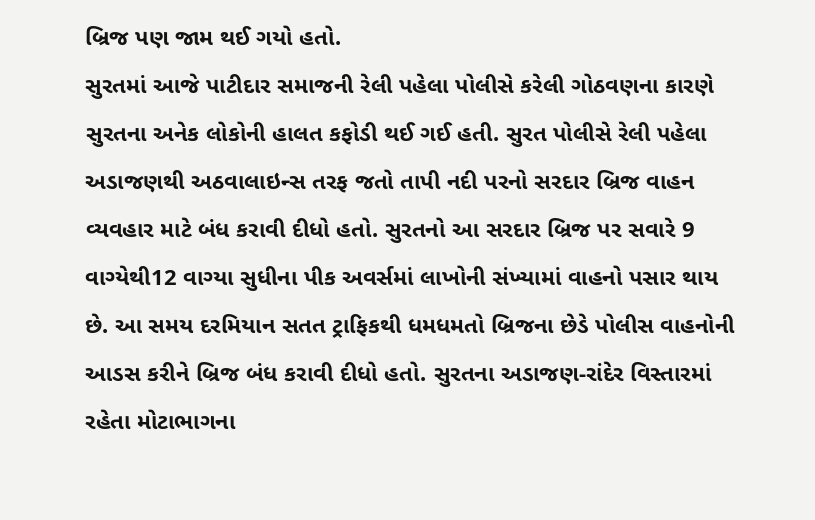બ્રિજ પણ જામ થઈ ગયો હતો.
સુરતમાં આજે પાટીદાર સમાજની રેલી પહેલા પોલીસે કરેલી ગોઠવણના કારણે સુરતના અનેક લોકોની હાલત કફોડી થઈ ગઈ હતી. સુરત પોલીસે રેલી પહેલા અડાજણથી અઠવાલાઇન્સ તરફ જતો તાપી નદી પરનો સરદાર બ્રિજ વાહન વ્યવહાર માટે બંધ કરાવી દીધો હતો. સુરતનો આ સરદાર બ્રિજ પર સવારે 9 વાગ્યેથી12 વાગ્યા સુધીના પીક અવર્સમાં લાખોની સંખ્યામાં વાહનો પસાર થાય છે. આ સમય દરમિયાન સતત ટ્રાફિકથી ધમધમતો બ્રિજના છેડે પોલીસ વાહનોની આડસ કરીને બ્રિજ બંધ કરાવી દીધો હતો. સુરતના અડાજણ-રાંદેર વિસ્તારમાં રહેતા મોટાભાગના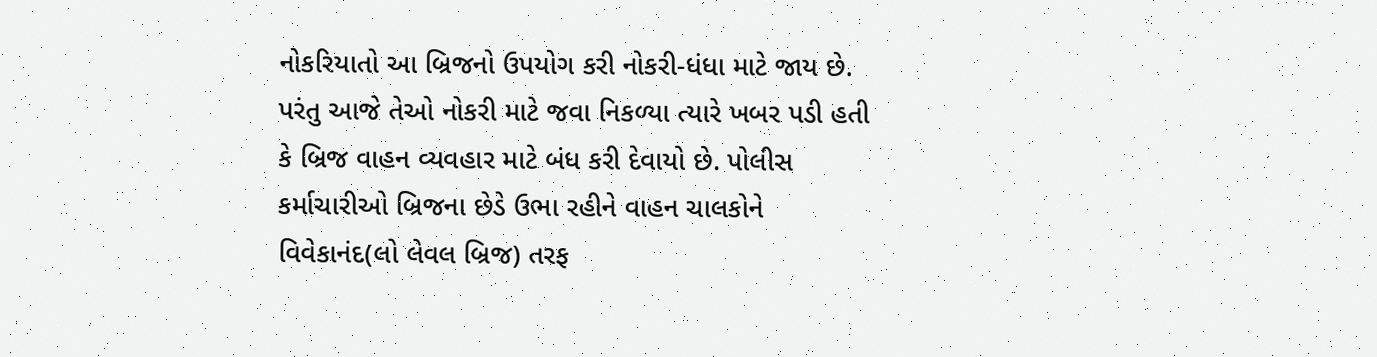નોકરિયાતો આ બ્રિજનો ઉપયોગ કરી નોકરી-ધંધા માટે જાય છે. પરંતુ આજે તેઓ નોકરી માટે જવા નિકળ્યા ત્યારે ખબર પડી હતી કે બ્રિજ વાહન વ્યવહાર માટે બંધ કરી દેવાયો છે. પોલીસ કર્માચારીઓ બ્રિજના છેડે ઉભા રહીને વાહન ચાલકોને વિવેકાનંદ(લો લેવલ બ્રિજ) તરફ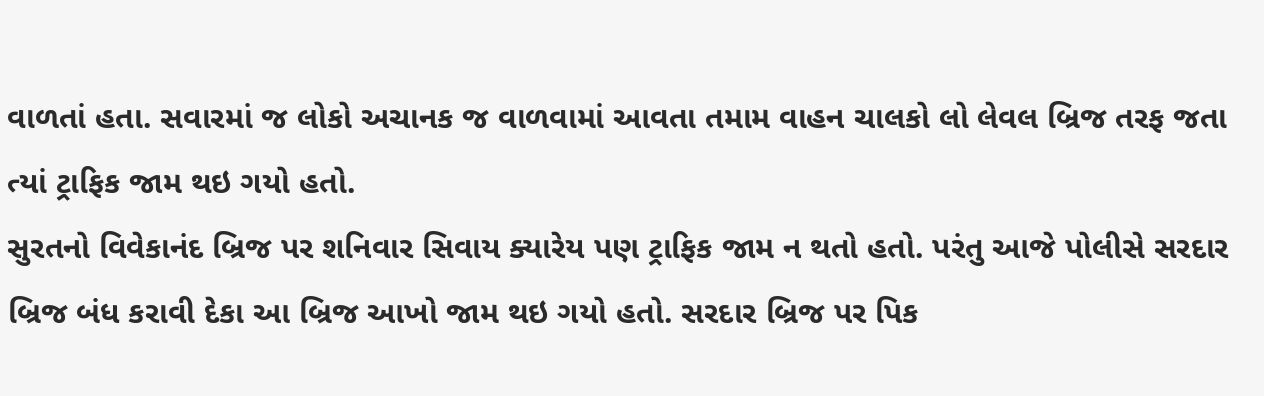વાળતાં હતા. સવારમાં જ લોકો અચાનક જ વાળવામાં આવતા તમામ વાહન ચાલકો લો લેવલ બ્રિજ તરફ જતા ત્યાં ટ્રાફિક જામ થઇ ગયો હતો.
સુરતનો વિવેકાનંદ બ્રિજ પર શનિવાર સિવાય ક્યારેય પણ ટ્રાફિક જામ ન થતો હતો. પરંતુ આજે પોલીસે સરદાર બ્રિજ બંધ કરાવી દેકા આ બ્રિજ આખો જામ થઇ ગયો હતો. સરદાર બ્રિજ પર પિક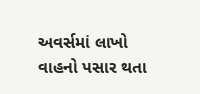અવર્સમાં લાખો વાહનો પસાર થતા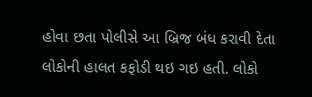હોવા છતા પોલીસે આ બ્રિજ બંધ કરાવી દેતા લોકોની હાલત કફોડી થઇ ગઇ હતી. લોકો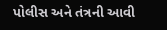પોલીસ અને તંત્રની આવી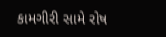કામગીરી સામે રોષ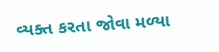વ્યક્ત કરતા જોવા મળ્યા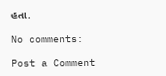હતા.

No comments:

Post a Comment